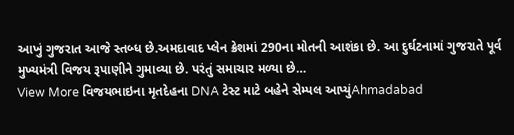આખું ગુજરાત આજે સ્તબ્ધ છે.અમદાવાદ પ્લેન ક્રેશમાં 290ના મોતની આશંકા છે. આ દુર્ઘટનામાં ગુજરાતે પૂર્વ મુખ્યમંત્રી વિજય રૂપાણીને ગુમાવ્યા છે. પરંતું સમાચાર મળ્યા છે…
View More વિજયભાઇના મૃતદેહના DNA ટેસ્ટ માટે બહેને સેમ્પલ આપ્યુંAhmadabad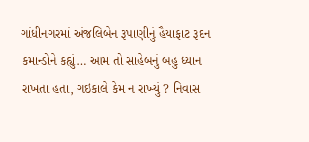ગાંધીનગરમાં અંજલિબેન રૂપાણીનું હૈયાફાટ રૂદન
કમાન્ડોને કહ્યું… આમ તો સાહેબનું બહુ ધ્યાન રાખતા હતા, ગઇકાલે કેમ ન રાખ્યું ? નિવાસ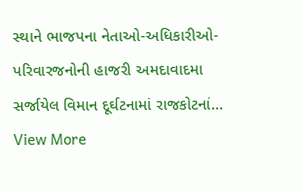સ્થાને ભાજપના નેતાઓ-અધિકારીઓ-પરિવારજનોની હાજરી અમદાવાદમા સર્જાયેલ વિમાન દૂર્ઘટનામાં રાજકોટનાં…
View More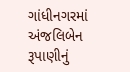ગાંધીનગરમાં અંજલિબેન રૂપાણીનું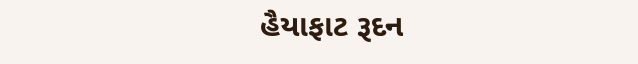હૈયાફાટ રૂદન